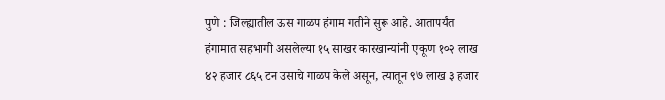पुणे : जिल्ह्यातील ऊस गाळप हंगाम गतीने सुरू आहे. आतापर्यंत हंगामात सहभागी असलेल्या १५ साखर कारखान्यांनी एकूण १०२ लाख ४२ हजार ८६५ टन उसाचे गाळप केले असून, त्यातून ९७ लाख ३ हजार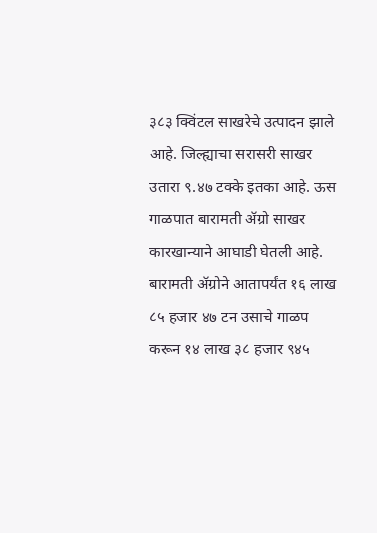३८३ क्विंटल साखरेचे उत्पादन झाले आहे. जिल्ह्याचा सरासरी साखर उतारा ९.४७ टक्के इतका आहे. ऊस गाळपात बारामती ॲग्रो साखर कारखान्याने आघाडी घेतली आहे. बारामती ॲग्रोने आतापर्यंत १६ लाख ८५ हजार ४७ टन उसाचे गाळप करून १४ लाख ३८ हजार ९४५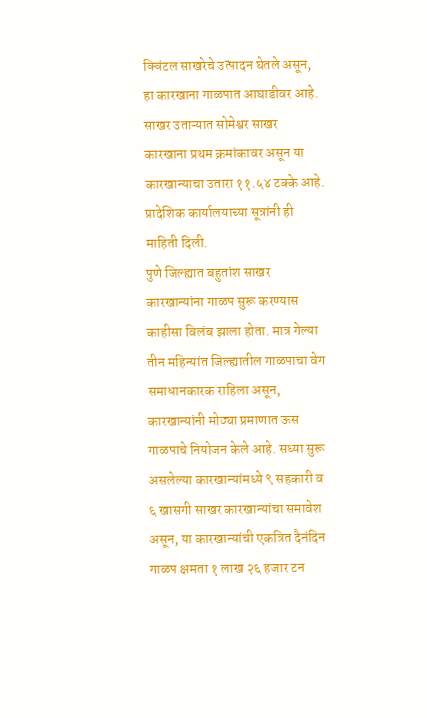क्विंटल साखरेचे उत्पादन घेतले असून, हा कारखाना गाळपात आघाडीवर आहे. साखर उताऱ्यात सोमेश्वर साखर कारखाना प्रथम क्रमांकावर असून या कारखान्याचा उतारा ११.५४ टक्के आहे. प्रादेशिक कार्यालयाच्या सूत्रांनी ही माहिती दिली.
पुणे जिल्ह्यात बहुतांश साखर कारखान्यांना गाळप सुरू करण्यास काहीसा विलंब झाला होता. मात्र गेल्या तीन महिन्यांत जिल्ह्यातील गाळपाचा वेग समाधानकारक राहिला असून, कारखान्यांनी मोठ्या प्रमाणात ऊस गाळपाचे नियोजन केले आहे. सध्या सुरू असलेल्या कारखान्यांमध्ये ९ सहकारी व ६ खासगी साखर कारखान्यांचा समावेश असून, या कारखान्यांची एकत्रित दैनंदिन गाळप क्षमता १ लाख २६ हजार टन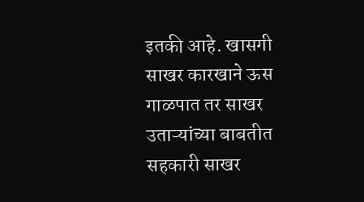इतकी आहे. खासगी साखर कारखाने ऊस गाळपात तर साखर उताऱ्यांच्या बाबतीत सहकारी साखर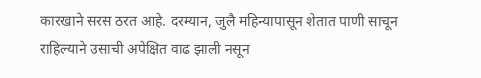कारखाने सरस ठरत आहे. दरम्यान, जुलै महिन्यापासून शेतात पाणी साचून राहिल्याने उसाची अपेक्षित वाढ झाली नसून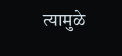त्यामुळे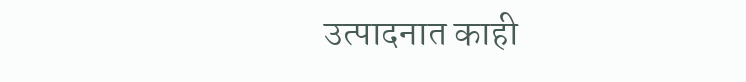उत्पादनात काही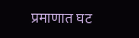प्रमाणात घट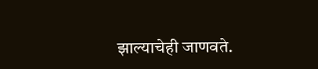झाल्याचेही जाणवते.